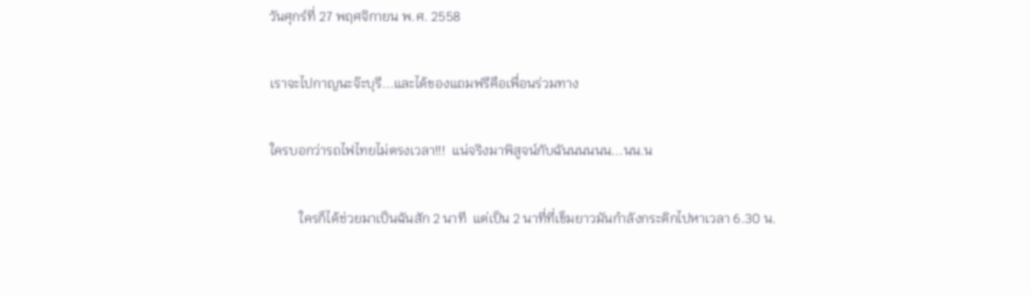วันศุกร์ที่ 27 พฤศจิกายน พ.ศ. 2558

เราจะไปกาญนะจ๊ะบุรี...และได้ของแถมฟรีคือเพื่อนร่วมทาง

ใครบอกว่ารถไฟไทยไม่ตรงเวลา!!!  แน่จริงมาพิสูจน์กับฉันนนนนน...นน.น

         ใครก็ได้ช่วยมาเป็นฉันสัก 2 นาที  แต่เป็น 2 นาที่ที่เข็มยาวมันกำลังกระดิกไปหาเวลา 6.30 น.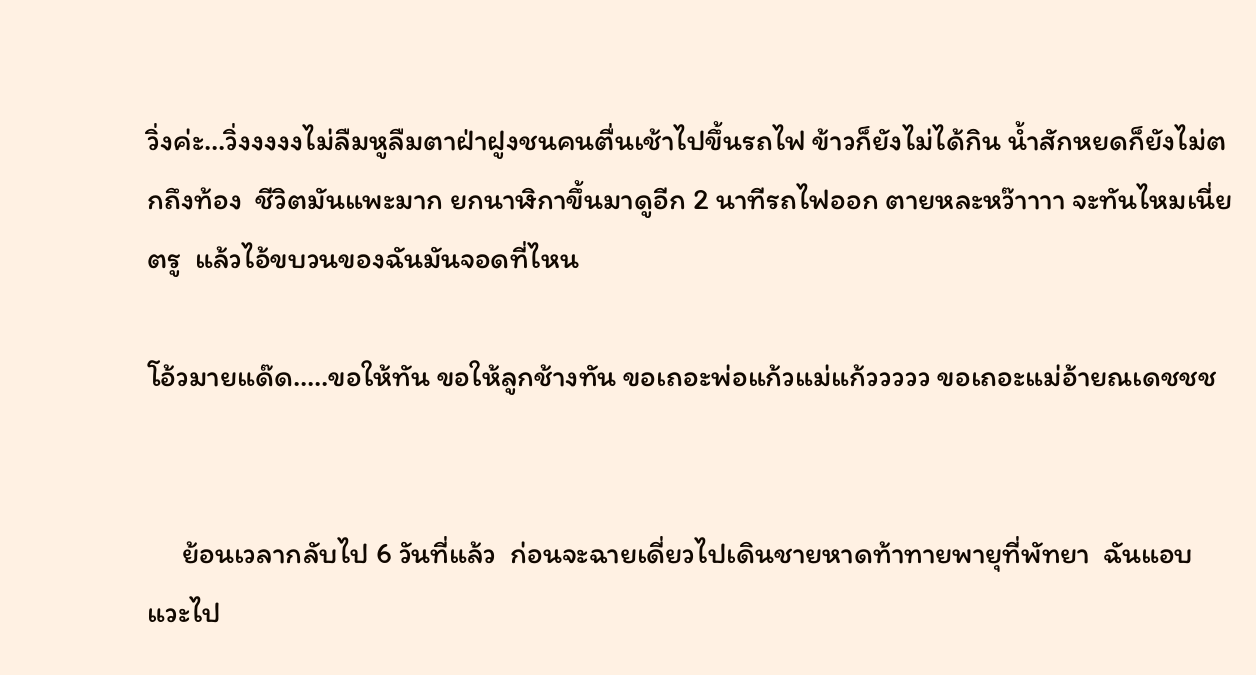วิ่งค่ะ...วิ่งงงงงไม่ลืมหูลืมตาฝ่าฝูงชนคนตื่นเช้าไปขึ้นรถไฟ ข้าวก็ยังไม่ได้กิน น้ำสักหยดก็ยังไม่ตกถึงท้อง  ชีวิตมันแพะมาก ยกนาฬิกาขึ้นมาดูอีก 2 นาทีรถไฟออก ตายหละหว๊าาาา จะทันไหมเนี่ยตรู  แล้วไอ้ขบวนของฉันมันจอดที่ไหน

โอ้วมายแด๊ด.....ขอให้ทัน ขอให้ลูกช้างทัน ขอเถอะพ่อแก้วแม่แก้ววววว ขอเถอะแม่อ้ายณเดชชช


     ย้อนเวลากลับไป 6 วันที่แล้ว  ก่อนจะฉายเดี่ยวไปเดินชายหาดท้าทายพายุที่พัทยา  ฉันแอบแวะไป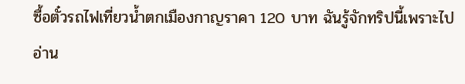ซื้อตั๋วรถไฟเที่ยวน้ำตกเมืองกาญราคา 120 บาท ฉันรู้จักทริปนี้เพราะไปอ่าน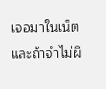เจอมาในเน็ต และถ้าจำไม่ผิ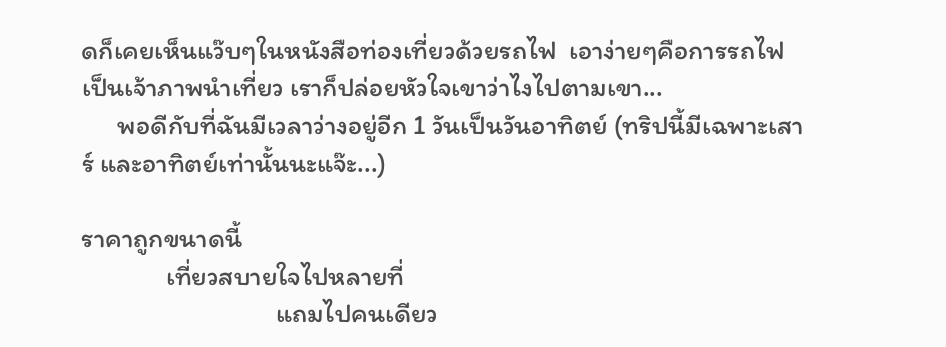ดก็เคยเห็นแว๊บๆในหนังสือท่องเที่ยวด้วยรถไฟ  เอาง่ายๆคือการรถไฟเป็นเจ้าภาพนำเที่ยว เราก็ปล่อยหัวใจเขาว่าไงไปตามเขา...
      พอดีกับที่ฉันมีเวลาว่างอยู่อีก 1 วันเป็นวันอาทิตย์ (ทริปนี้มีเฉพาะเสาร์ และอาทิตย์เท่านั้นนะแจ๊ะ...)

ราคาถูกขนาดนี้
              เที่ยวสบายใจไปหลายที่
                                แถมไปคนเดียว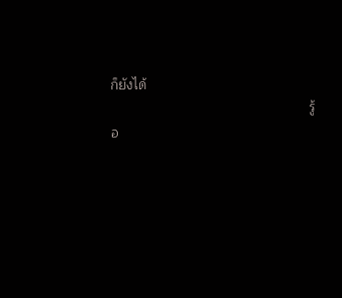ก็ยังได้
                                                     รู้อ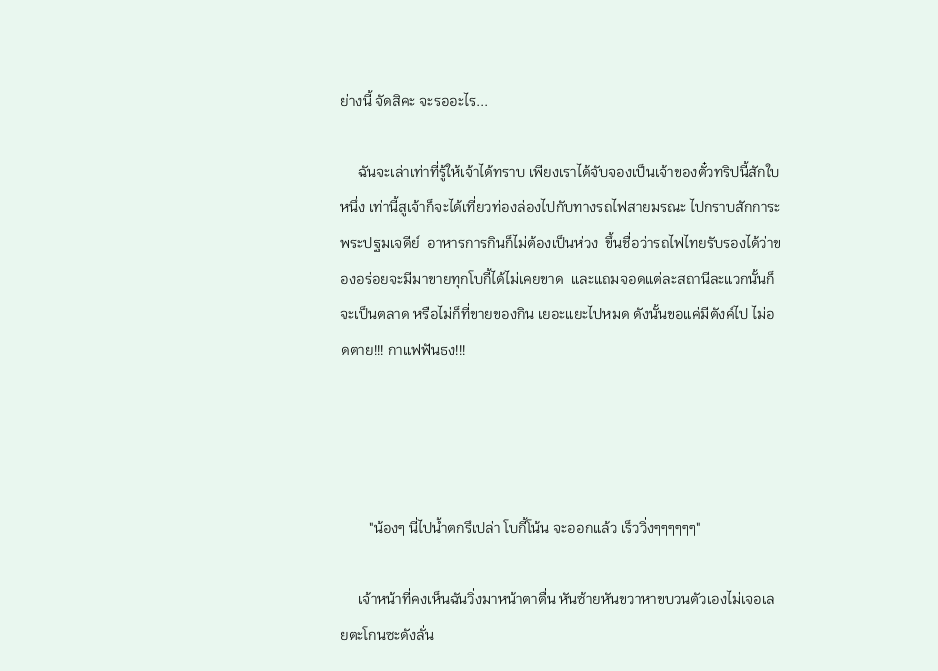ย่างนี้ จัดสิคะ จะรออะไร...

     ฉันจะเล่าเท่าที่รู้ให้เจ้าได้ทราบ เพียงเราได้จับจองเป็นเจ้าของตั๋วทริปนี้สักใบหนึ่ง เท่านี้สูเจ้าก็จะได้เที่ยวท่องล่องไปกับทางรถไฟสายมรณะ ไปกราบสักการะพระปฐมเจดีย์  อาหารการกินก็ไม่ต้องเป็นห่วง  ขึ้นชื่อว่ารถไฟไทยรับรองได้ว่าของอร่อยจะมีมาขายทุกโบกี้ได้ไม่เคยขาด  และแถมจอดแต่ละสถานีละแวกนั้นก็จะเป็นตลาด หรือไม่ก็ที่ขายของกิน เยอะแยะไปหมด ดังนั้นขอแค่มีตังค์ไป ไม่อดตาย!!! กาแฟฟันธง!!!




        "น้องๆ นี่ไปน้ำตกรึเปล่า โบกี้โน้น จะออกแล้ว เร็ววิ่งๆๆๆๆๆๆ"

     เจ้าหน้าที่คงเห็นฉันวิ่งมาหน้าตาตื่น หันซ้ายหันขวาหาขบวนตัวเองไม่เจอเลยตะโกนซะดังลั่น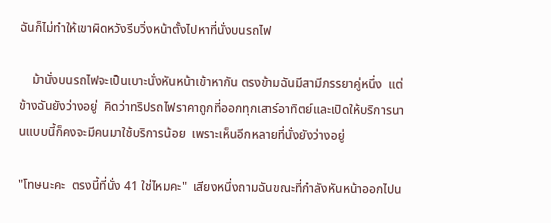ฉันก็ไม่ทำให้เขาผิดหวังรีบวิ่งหน้าตั้งไปหาที่นั่งบนรถไฟ

    ม้านั่งบนรถไฟจะเป็นเบาะนั่งหันหน้าเข้าหากัน ตรงข้ามฉันมีสามีภรรยาคู่หนึ่ง  แต่ข้างฉันยังว่างอยู่  คิดว่าทริปรถไฟราคาถูกที่ออกทุกเสาร์อาทิตย์และเปิดให้บริการนานแบบนี้ก็คงจะมีคนมาใช้บริการน้อย  เพราะเห็นอีกหลายที่นั่งยังว่างอยู่

"โทษนะคะ  ตรงนี้ที่นั่ง 41 ใช่ไหมคะ"  เสียงหนึ่งถามฉันขณะที่กำลังหันหน้าออกไปน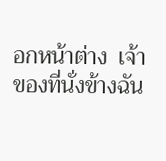อกหน้าต่าง  เจ้าของที่นั่งข้างฉัน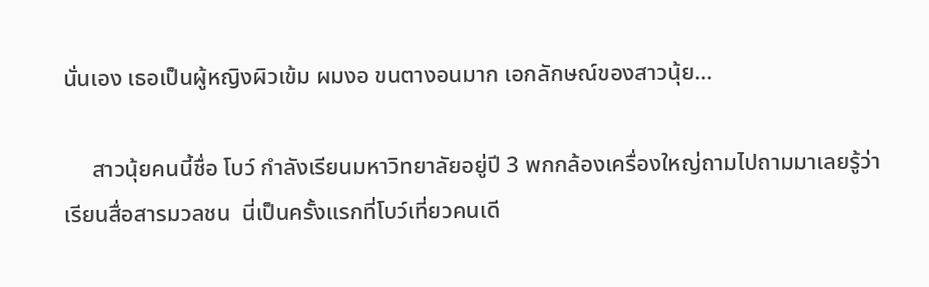นั่นเอง เธอเป็นผู้หญิงผิวเข้ม ผมงอ ขนตางอนมาก เอกลักษณ์ของสาวนุ้ย...

     สาวนุ้ยคนนี้ชื่อ โบว์ กำลังเรียนมหาวิทยาลัยอยู่ปี 3 พกกล้องเครื่องใหญ่ถามไปถามมาเลยรู้ว่าเรียนสื่อสารมวลชน  นี่เป็นครั้งแรกที่โบว์เที่ยวคนเดี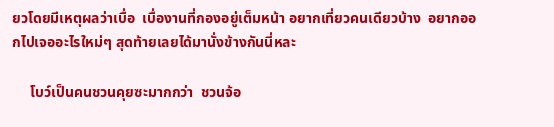ยวโดยมีเหตุผลว่าเบื่อ  เบื่องานที่กองอยู่เต็มหน้า อยากเที่ยวคนเดียวบ้าง  อยากออกไปเจออะไรใหม่ๆ สุดท้ายเลยได้มานั่งข้างกันนี่หละ

     โบว์เป็นคนชวนคุยซะมากกว่า  ชวนจ้อ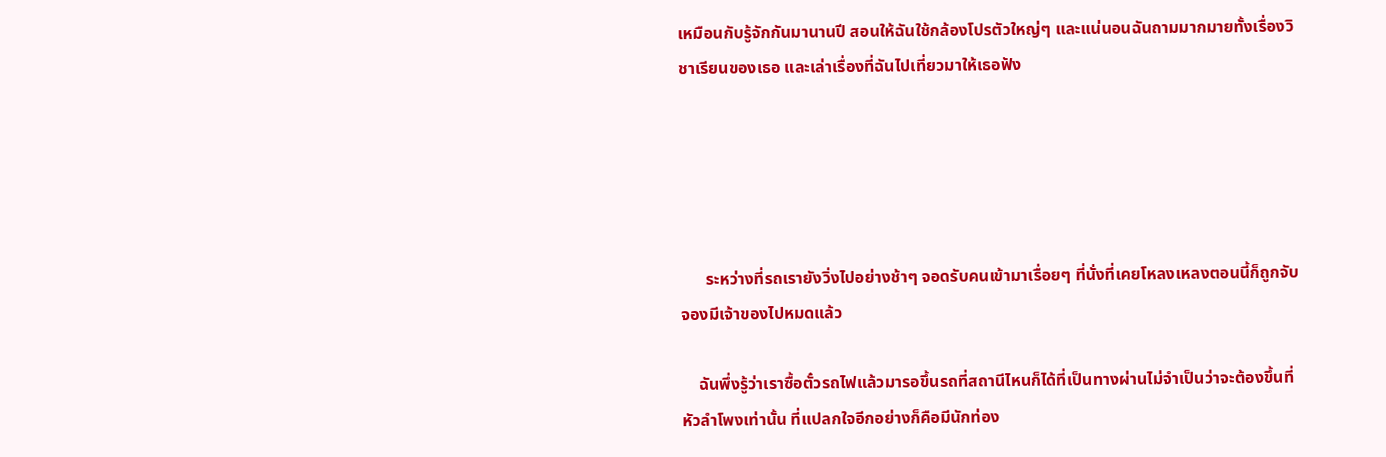เหมือนกับรู้จักกันมานานปี สอนให้ฉันใช้กล้องโปรตัวใหญ่ๆ และแน่นอนฉันถามมากมายทั้งเรื่องวิชาเรียนของเธอ และเล่าเรื่องที่ฉันไปเที่ยวมาให้เธอฟัง





      ระหว่างที่รถเรายังวิ่งไปอย่างช้าๆ จอดรับคนเข้ามาเรื่อยๆ ที่นั่งที่เคยโหลงเหลงตอนนี้ก็ถูกจับจองมีเจ้าของไปหมดแล้ว

    ฉันพึ่งรู้ว่าเราซื้อตั๋วรถไฟแล้วมารอขึ้นรถที่สถานีไหนก็ได้ที่เป็นทางผ่านไม่จำเป็นว่าจะต้องขึ้นที่หัวลำโพงเท่านั้น ที่แปลกใจอีกอย่างก็คือมีนักท่อง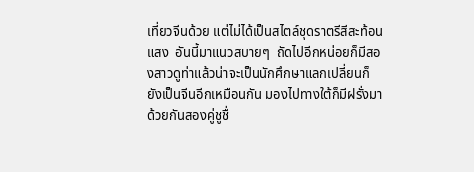เที่ยวจีนด้วย แต่ไม่ได้เป็นสไตล์ชุดราตรีสีสะท้อนแสง  อันนี้มาแนวสบายๆ  ถัดไปอีกหน่อยก็มีสองสาวดูท่าแล้วน่าจะเป็นนักศึกษาแลกเปลี่ยนก็ยังเป็นจีนอีกเหมือนกัน มองไปทางใต้ก็มีฝรั่งมาด้วยกันสองคู่ชูชื่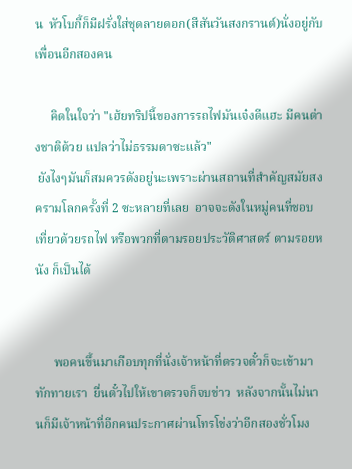น  หัวโบกี้ก็มีฝรั่งใส่ชุดลายดอก(สีสันวันสงกรานต์)นั่งอยู่กับเพื่อนอีกสองคน

     คิดในใจว่า "เฮ้ยทริปนี้ของการรถไฟมันเจ๋งดีแฮะ มีคนต่างชาติด้วย แปลว่าไม่ธรรมดาซะแล้ว"
 ยังไงๆมันก็สมควรดังอยู่นะเพราะผ่านสถานที่สำคัญสมัยสงครามโลกครั้งที่ 2 ซะหลายที่เลย  อาจจะดังในหมู่คนที่ชอบเที่ยวด้วยรถไฟ หรือพวกที่ตามรอยประวัติศาสตร์ ตามรอยหนัง ก็เป็นได้


      พอคนขึ้นมาเกือบทุกที่นั่งเจ้าหน้าที่ตรวจตั๋วก็จะเข้ามาทักทายเรา  ยื่นตั๋วไปให้เขาตรวจก็จบข่าว  หลังจากนั้นไม่นานก็มีเจ้าหน้าที่อีกคนประกาศผ่านโทรโข่งว่าอีกสองชั่วโมง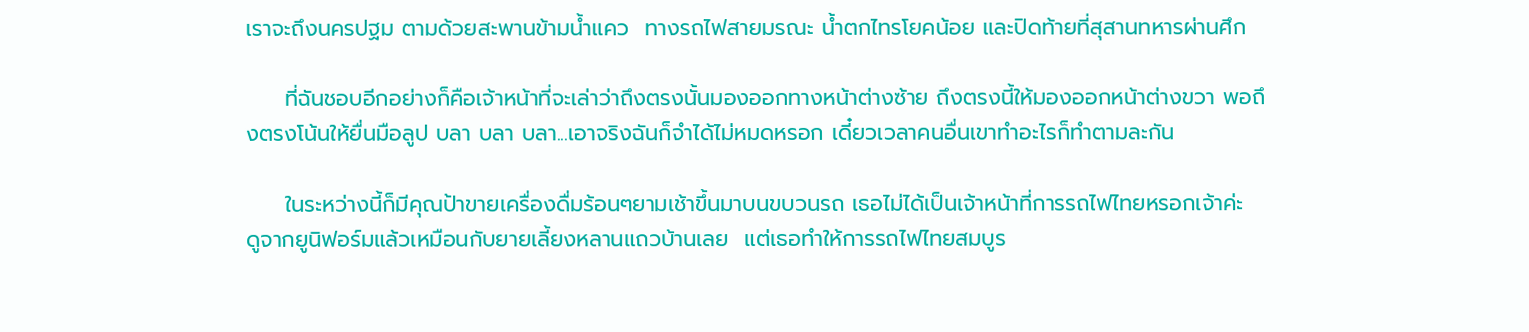เราจะถึงนครปฐม ตามด้วยสะพานข้ามน้ำแคว  ทางรถไฟสายมรณะ น้ำตกไทรโยคน้อย และปิดท้ายที่สุสานทหารผ่านศึก

     ที่ฉันชอบอีกอย่างก็คือเจ้าหน้าที่จะเล่าว่าถึงตรงนั้นมองออกทางหน้าต่างซ้าย ถึงตรงนี้ให้มองออกหน้าต่างขวา พอถึงตรงโน้นให้ยื่นมือลูป บลา บลา บลา...เอาจริงฉันก็จำได้ไม่หมดหรอก เดี๋ยวเวลาคนอื่นเขาทำอะไรก็ทำตามละกัน

     ในระหว่างนี้ก็มีคุณป้าขายเครื่องดื่มร้อนๆยามเช้าขึ้นมาบนขบวนรถ เธอไม่ได้เป็นเจ้าหน้าที่การรถไฟไทยหรอกเจ้าค่ะ  ดูจากยูนิฟอร์มแล้วเหมือนกับยายเลี้ยงหลานแถวบ้านเลย  แต่เธอทำให้การรถไฟไทยสมบูร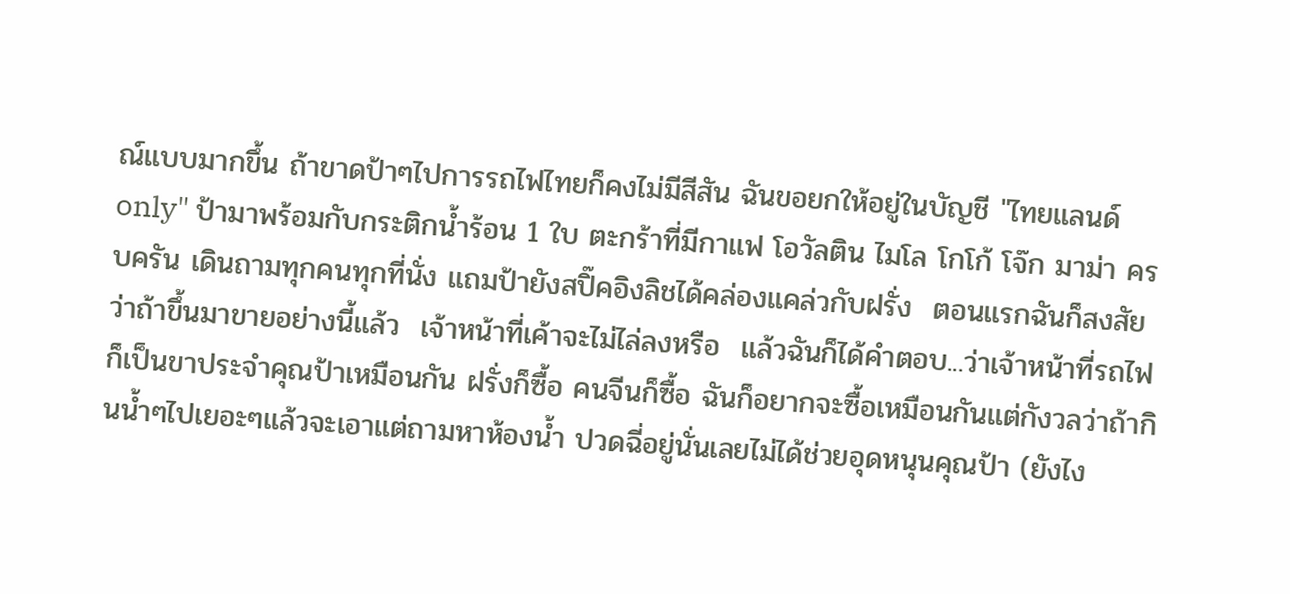ณ์แบบมากขึ้น ถ้าขาดป้าๆไปการรถไฟไทยก็คงไม่มีสีสัน ฉันขอยกให้อยู่ในบัญชี "ไทยแลนด์ only" ป้ามาพร้อมกับกระติกน้ำร้อน 1 ใบ ตะกร้าที่มีกาแฟ โอวัลติน ไมโล โกโก้ โจ๊ก มาม่า ครบครัน เดินถามทุกคนทุกที่นั่ง แถมป้ายังสปิ๊คอิงลิชได้คล่องแคล่วกับฝรั่ง  ตอนแรกฉันก็สงสัยว่าถ้าขึ้นมาขายอย่างนี้แล้ว  เจ้าหน้าที่เค้าจะไม่ไล่ลงหรือ  แล้วฉันก็ได้คำตอบ...ว่าเจ้าหน้าที่รถไฟก็เป็นขาประจำคุณป้าเหมือนกัน ฝรั่งก็ซื้อ คนจีนก็ซื้อ ฉันก็อยากจะซื้อเหมือนกันแต่กังวลว่าถ้ากินน้ำๆไปเยอะๆแล้วจะเอาแต่ถามหาห้องน้ำ ปวดฉี่อยู่นั่นเลยไม่ได้ช่วยอุดหนุนคุณป้า (ยังไง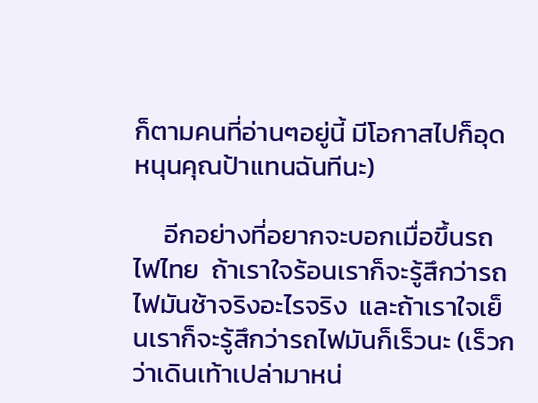ก็ตามคนที่อ่านๆอยู่นี้ มีโอกาสไปก็อุดหนุนคุณป้าแทนฉันทีนะ)

     อีกอย่างที่อยากจะบอกเมื่อขึ้นรถไฟไทย  ถ้าเราใจร้อนเราก็จะรู้สึกว่ารถไฟมันช้าจริงอะไรจริง  และถ้าเราใจเย็นเราก็จะรู้สึกว่ารถไฟมันก็เร็วนะ (เร็วกว่าเดินเท้าเปล่ามาหน่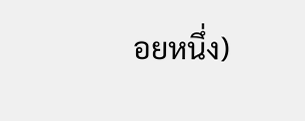อยหนึ่ง)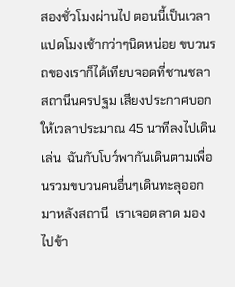สองชั่วโมงผ่านไป ตอนนี้เป็นเวลาแปดโมงเช้ากว่าๆนิดหน่อย ขบวนรถของเราก็ได้เทียบจอดที่ชานชลาสถานีนครปฐม เสียงประกาศบอกให้เวลาประมาณ 45 นาทีลงไปเดินเล่น  ฉันกับโบว์พากันเดินตามเพื่อนรวมขบวนคนอื่นๆเดินทะลุออกมาหลังสถานี  เราเจอตลาด มองไปข้า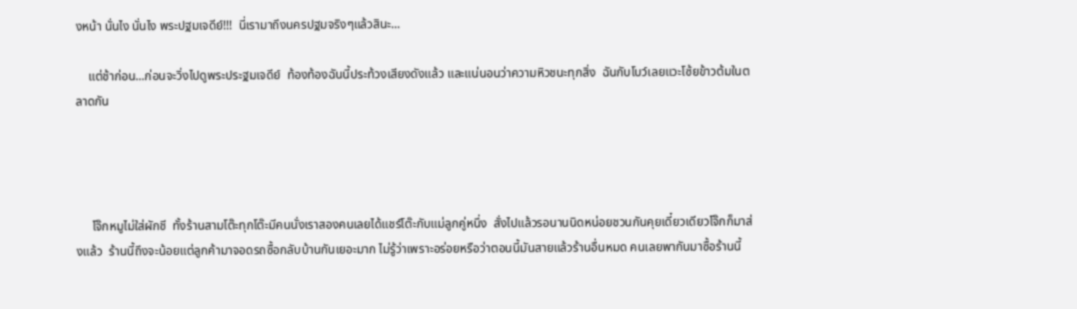งหน้า นั่นไง นั่นไง พระปฐมเจดีย์!!!  นี่เรามาถึงนครปฐมจริงๆแล้วสินะ...

    แต่ช้าก่อน...ก่อนจะวิ่งไปดูพระประฐมเจดีย์  ท้องท้องฉันนี้ประท้วงเสียงดังแล้ว และแน่นอนว่าความหิวชนะทุกสิ่ง  ฉันกับโบว์เลยแวะโซ้ยข้าวต้มในตลาดกัน




     โจ๊กหมูไม่ใส่ผักชี  ทั้งร้านสามโต๊ะทุกโต๊ะมีคนนั่งเราสองคนเลยได้แชร์โต๊ะกับแม่ลูกคู่หนึ่ง  สั่งไปแล้วรอนานนิดหน่อยชวนกันคุยเดี๋ยวเดียวโจ๊กก็มาส่งแล้ว  ร้านนี้ถึงจะน้อยแต่ลูกค้ามาจอดรถซื้อกลับบ้านกันเยอะมาก ไม่รู้ว่าเพราะอร่อยหรือว่าตอนนี้มันสายแล้วร้านอื่นหมด คนเลยพากันมาซื้อร้านนี้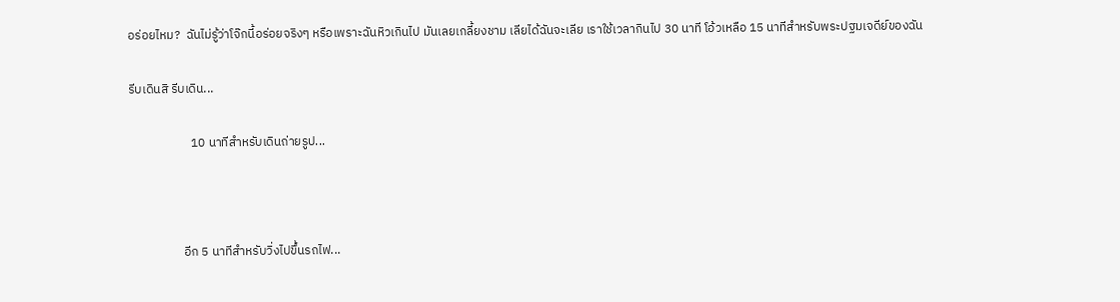อร่อยไหม?  ฉันไม่รู้ว่าโจ๊กนี้อร่อยจริงๆ หรือเพราะฉันหิวเกินไป มันเลยเกลี้ยงชาม เลียได้ฉันจะเลีย เราใช้เวลากินไป 30 นาที โอ้วเหลือ 15 นาทีสำหรับพระปฐมเจดีย์ของฉัน

รีบเดินสิ รีบเดิน...

                      10 นาทีสำหรับเดินถ่ายรูป...



                   อีก 5 นาทีสำหรับวิ่งไปขึ้นรถไฟ...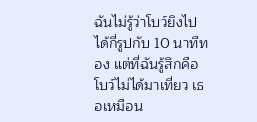ฉันไม่รู้ว่าโบว์ยิงไปได้กี่รูปกับ 10 นาทีทอง แต่ที่ฉันรู้สึกคือโบว์ไม่ได้มาเที่ยว เธอเหมือน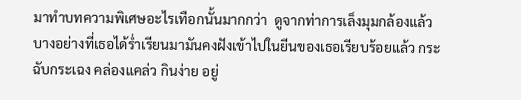มาทำบทความพิเศษอะไรเทือกนั้นมากกว่า  ดูจากท่าการเล็งมุมกล้องแล้วบางอย่างที่เธอได้ร่ำเรียนมามันคงฝังเข้าไปในยีนของเธอเรียบร้อยแล้ว กระฉับกระเฉง คล่องแคล่ว กินง่าย อยู่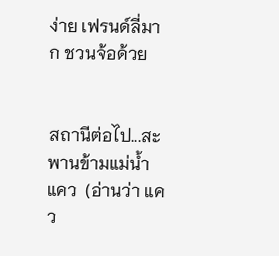ง่าย เฟรนด์ลี่มาก ชวนจ้อด้วย


สถานีต่อไป...สะพานข้ามแม่น้ำแคว  (อ่านว่า แคว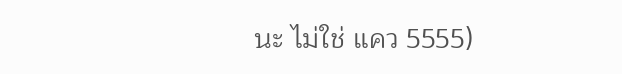นะ ไม่ใช่ แคว 5555)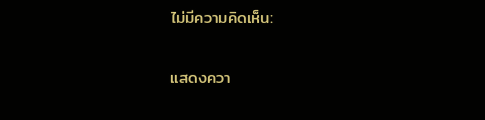ไม่มีความคิดเห็น:

แสดงควา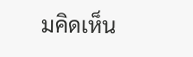มคิดเห็น